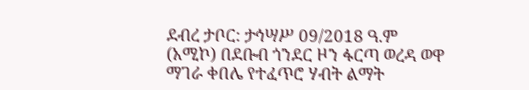ደብረ ታቦር: ታኅሣሥ 09/2018 ዓ.ም (አሚኮ) በደቡብ ጎንደር ዞን ፋርጣ ወረዳ ወዋ ማገራ ቀበሌ የተፈጥሮ ሃብት ልማት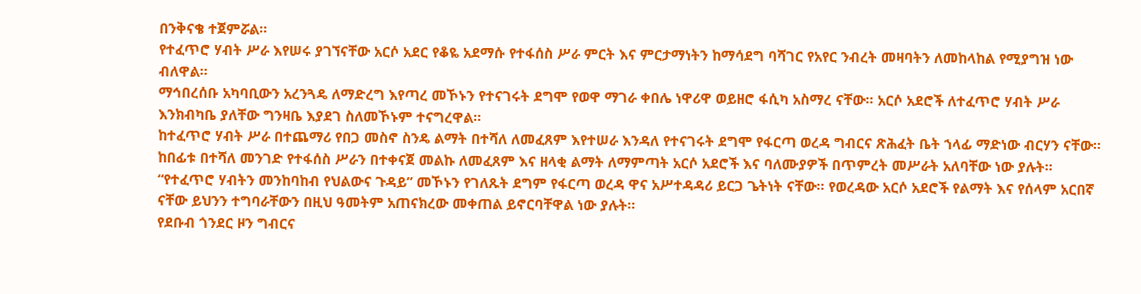በንቅናቄ ተጀምሯል።
የተፈጥሮ ሃብት ሥራ እየሠሩ ያገኘናቸው አርሶ አደር የቆዬ አደማሱ የተፋሰስ ሥራ ምርት እና ምርታማነትን ከማሳደግ ባሻገር የአየር ንብረት መዛባትን ለመከላከል የሚያግዝ ነው ብለዋል።
ማኅበረሰቡ አካባቢውን አረንጓዴ ለማድረግ እየጣረ መኾኑን የተናገሩት ደግሞ የወዋ ማገራ ቀበሌ ነዋሪዋ ወይዘሮ ፋሲካ አስማረ ናቸው። አርሶ አደሮች ለተፈጥሮ ሃብት ሥራ እንክብካቤ ያለቸው ግንዛቤ እያደገ ስለመኾኑም ተናግረዋል።
ከተፈጥሮ ሃብት ሥራ በተጨማሪ የበጋ መስኖ ስንዴ ልማት በተሻለ ለመፈጸም እየተሠራ እንዳለ የተናገሩት ደግሞ የፋርጣ ወረዳ ግብርና ጽሕፈት ቤት ኀላፊ ማድነው ብርሃን ናቸው።
ከበፊቱ በተሻለ መንገድ የተፋሰስ ሥራን በተቀናጀ መልኩ ለመፈጸም እና ዘላቂ ልማት ለማምጣት አርሶ አደሮች እና ባለሙያዎች በጥምረት መሥራት አለባቸው ነው ያሉት።
“የተፈጥሮ ሃብትን መንከባከብ የህልውና ጉዳይ” መኾኑን የገለጹት ደግም የፋርጣ ወረዳ ዋና አሥተዳዳሪ ይርጋ ጌትነት ናቸው። የወረዳው አርሶ አደሮች የልማት እና የሰላም አርበኛ ናቸው ይህንን ተግባራቸውን በዚህ ዓመትም አጠናክረው መቀጠል ይኖርባቸዋል ነው ያሉት።
የደቡብ ጎንደር ዞን ግብርና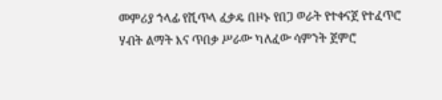መምሪያ ኀላፊ የሺጥላ ፈቃዴ በዞኑ የበጋ ወራት የተቀናጀ የተፈጥሮ ሃብት ልማት እና ጥበቃ ሥራው ካለፈው ሳምንት ጀምሮ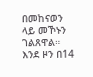በመከናወን ላይ መኾኑን ገልጸዋል።
እንደ ዞን በ14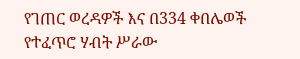የገጠር ወረዳዎች እና በ334 ቀበሌወች የተፈጥሮ ሃብት ሥራው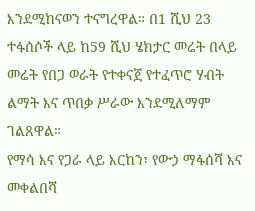እንደሚከናወን ተናግረዋል። በ1 ሺህ 23 ተፋሰሶች ላይ ከ59 ሺህ ሄክታር መሬት በላይ መሬት የበጋ ወራት የተቀናጀ የተፈጥሮ ሃብት ልማት እና ጥበቃ ሥራው እንደሚለማም ገልጸዋል።
የማሳ እና የጋራ ላይ እርከን፣ የውኃ ማፋሰሻ እና መቀልበሻ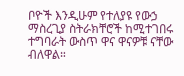ቦዮች እንዲሁም የተለያዩ የውኃ ማስረጊያ ስትራክቸሮች ከሚተገበሩ ተግባራት ውስጥ ዋና ዋናዎቹ ናቸው ብለዋል።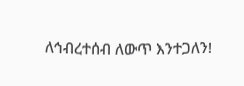ለኅብረተሰብ ለውጥ እንተጋለን!